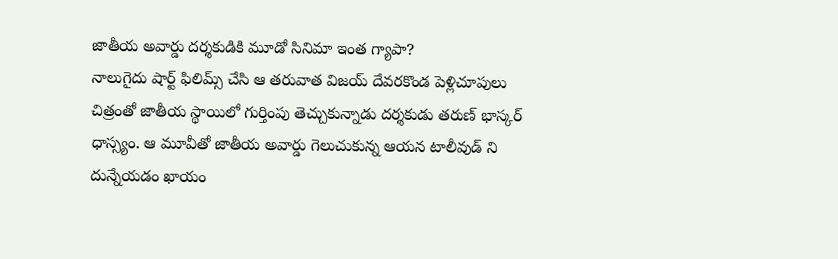జాతీయ అవార్డు దర్శకుడికి మూడో సినిమా ఇంత గ్యాపా?
నాలుగైదు షార్ట్ ఫిలిమ్స్ చేసి ఆ తరువాత విజయ్ దేవరకొండ పెళ్లిచూపులు చిత్రంతో జాతీయ స్థాయిలో గుర్తింపు తెచ్చుకున్నాడు దర్శకుడు తరుణ్ భాస్కర్ ధాస్స్యం. ఆ మూవీతో జాతీయ అవార్డు గెలుచుకున్న ఆయన టాలీవుడ్ ని దున్నేయడం ఖాయం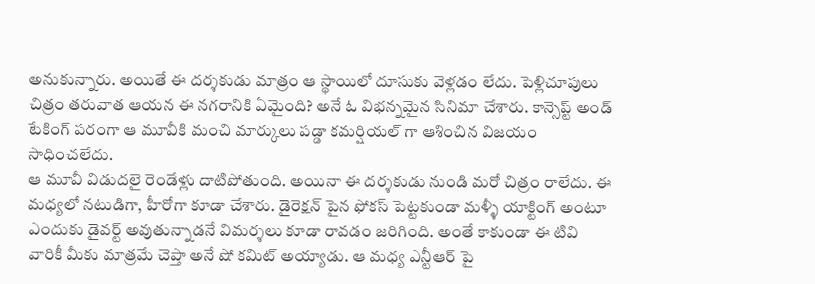అనుకున్నారు. అయితే ఈ దర్శకుడు మాత్రం ఆ స్థాయిలో దూసుకు వెళ్లడం లేదు. పెళ్లిచూపులు చిత్రం తరువాత ఆయన ఈ నగరానికి ఏమైంది? అనే ఓ విభన్నమైన సినిమా చేశారు. కాన్సెప్ట్ అండ్ టేకింగ్ పరంగా ఆ మూవీకి మంచి మార్కులు పడ్డా కమర్షియల్ గా ఆశించిన విజయం సాధించలేదు.
ఆ మూవీ విడుదలై రెండేళ్లు దాటిపోతుంది. అయినా ఈ దర్శకుడు నుండి మరో చిత్రం రాలేదు. ఈ మధ్యలో నటుడిగా, హీరోగా కూడా చేశారు. డైరెక్షన్ పైన ఫోకస్ పెట్టకుండా మళ్ళీ యాక్టింగ్ అంటూ ఎందుకు డైవర్ట్ అవుతున్నాడనే విమర్శలు కూడా రావడం జరిగింది. అంతే కాకుండా ఈ టివి వారికీ మీకు మాత్రమే చెప్తా అనే షో కమిట్ అయ్యాడు. ఆ మధ్య ఎన్టీఆర్ పై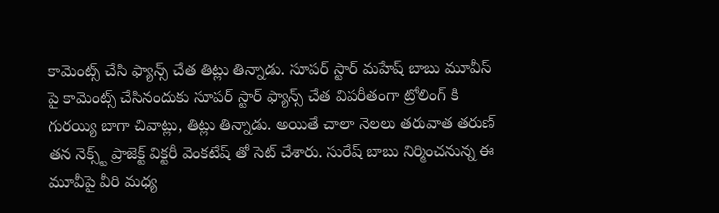కామెంట్స్ చేసి ఫ్యాన్స్ చేత తిట్లు తిన్నాడు. సూపర్ స్టార్ మహేష్ బాబు మూవీస్ పై కామెంట్స్ చేసినందుకు సూపర్ స్టార్ ఫ్యాన్స్ చేత విపరీతంగా ట్రోలింగ్ కి గురయ్యి బాగా చివాట్లు, తిట్లు తిన్నాడు. అయితే చాలా నెలలు తరువాత తరుణ్ తన నెక్స్ట్ ప్రాజెక్ట్ విక్టరీ వెంకటేష్ తో సెట్ చేశారు. సురేష్ బాబు నిర్మించనున్న ఈ మూవీపై వీరి మధ్య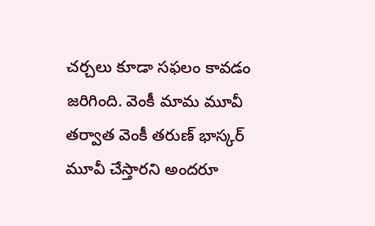చర్చలు కూడా సఫలం కావడం జరిగింది. వెంకీ మామ మూవీ తర్వాత వెంకీ తరుణ్ భాస్కర్ మూవీ చేస్తారని అందరూ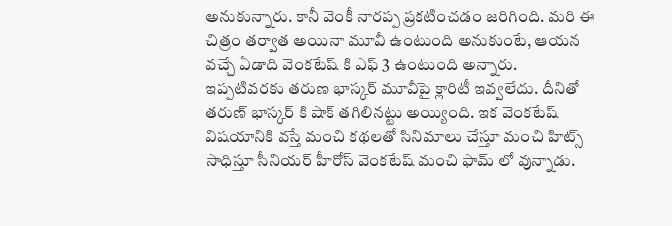అనుకున్నారు. కానీ వెంకీ నారప్ప ప్రకటించడం జరిగింది. మరి ఈ చిత్రం తర్వాత అయినా మూవీ ఉంటుంది అనుకుంటే, ఆయన వచ్చే ఏడాది వెంకటేష్ కి ఎఫ్ 3 ఉంటుంది అన్నారు. ఇప్పటివరకు తరుణ భాస్కర్ మూవీపై క్లారిటీ ఇవ్వలేదు. దీనితో తరుణ్ భాస్కర్ కి షాక్ తగిలినట్టు అయ్యింది. ఇక వెంకటేష్ విషయానికి వస్తే మంచి కథలతో సినిమాలు చేస్తూ మంచి హిట్స్ సాధిస్తూ సీనియర్ హీరోస్ వెంకటేష్ మంచి ఫామ్ లో వున్నాడు.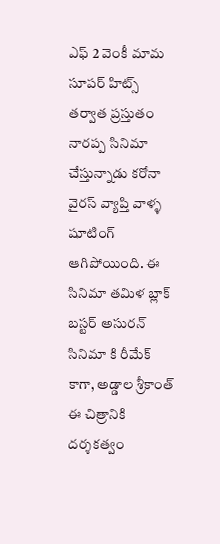ఎఫ్ 2 వెంకీ మామ సూపర్ హిట్స్ తర్వాత ప్రస్తుతం నారప్ప సినిమా చేస్తున్నాడు కరోనా వైరస్ వ్యాప్తి వాళ్ళ షూటింగ్ ఆగిపోయింది. ఈ సినిమా తమిళ బ్లాక్ బస్టర్ అసురన్ సినిమా కి రీమేక్ కాగా, అడ్డాల శ్రీకాంత్ ఈ చిత్రానికి దర్శకత్వం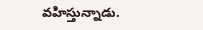వహిస్తున్నాడు.